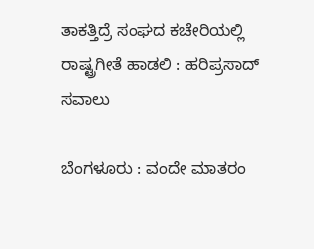ತಾಕತ್ತಿದ್ರೆ ಸಂಘದ ಕಚೇರಿಯಲ್ಲಿ ರಾಷ್ಟ್ರಗೀತೆ ಹಾಡಲಿ : ಹರಿಪ್ರಸಾದ್ ಸವಾಲು

ಬೆಂಗಳೂರು : ವಂದೇ ಮಾತರಂ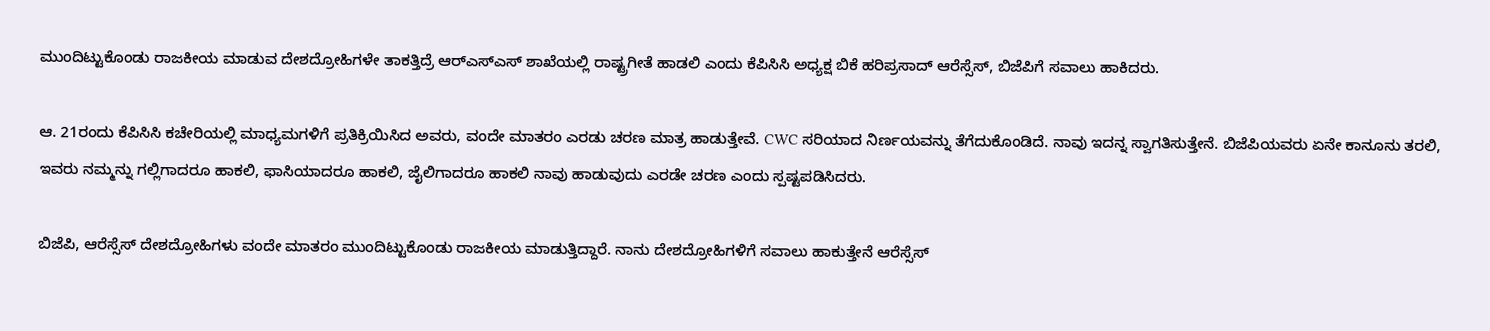ಮುಂದಿಟ್ಟುಕೊಂಡು ರಾಜಕೀಯ ಮಾಡುವ ದೇಶದ್ರೋಹಿಗಳೇ ತಾಕತ್ತಿದ್ರೆ ಆರ್‌ಎಸ್‌ಎಸ್‌ ಶಾಖೆಯಲ್ಲಿ ರಾಷ್ಟ್ರಗೀತೆ ಹಾಡಲಿ ಎಂದು ಕೆಪಿಸಿಸಿ ಅಧ್ಯಕ್ಷ ಬಿಕೆ ಹರಿಪ್ರಸಾದ್ ಆರೆಸ್ಸೆಸ್, ಬಿಜೆಪಿಗೆ ಸವಾಲು ಹಾಕಿದರು.

ಆ. 21ರಂದು ಕೆಪಿಸಿಸಿ ಕಚೇರಿಯಲ್ಲಿ ಮಾಧ್ಯಮಗಳಿಗೆ ಪ್ರತಿಕ್ರಿಯಿಸಿದ ಅವರು, ವಂದೇ ಮಾತರಂ ಎರಡು ಚರಣ ಮಾತ್ರ ಹಾಡುತ್ತೇವೆ. CWC ಸರಿಯಾದ ನಿರ್ಣಯವನ್ನು ತೆಗೆದುಕೊಂಡಿದೆ. ನಾವು ಇದನ್ನ ಸ್ವಾಗತಿಸುತ್ತೇನೆ. ಬಿಜೆಪಿಯವರು ಏನೇ ಕಾನೂನು ತರಲಿ, ಇವರು ನಮ್ಮನ್ನು ಗಲ್ಲಿಗಾದರೂ ಹಾಕಲಿ, ಫಾಸಿಯಾದರೂ ಹಾಕಲಿ, ಜೈಲಿಗಾದರೂ ಹಾಕಲಿ ನಾವು ಹಾಡುವುದು ಎರಡೇ ಚರಣ ಎಂದು ಸ್ಪಷ್ಟಪಡಿಸಿದರು.

ಬಿಜೆಪಿ, ಆರೆಸ್ಸೆಸ್ ದೇಶದ್ರೋಹಿಗಳು ವಂದೇ ಮಾತರಂ ಮುಂದಿಟ್ಟುಕೊಂಡು ರಾಜಕೀಯ ಮಾಡುತ್ತಿದ್ದಾರೆ. ನಾನು ದೇಶದ್ರೋಹಿಗಳಿಗೆ ಸವಾಲು ಹಾಕುತ್ತೇನೆ ಆರೆಸ್ಸೆಸ್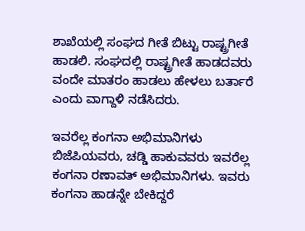ಶಾಖೆಯಲ್ಲಿ ಸಂಘದ ಗೀತೆ ಬಿಟ್ಟು ರಾಷ್ಟ್ರಗೀತೆ ಹಾಡಲಿ. ಸಂಘದಲ್ಲಿ ರಾಷ್ಟ್ರಗೀತೆ ಹಾಡದವರು ವಂದೇ ಮಾತರಂ ಹಾಡಲು ಹೇಳಲು ಬರ್ತಾರೆ ಎಂದು ವಾಗ್ದಾಳಿ ನಡೆಸಿದರು.

ಇವರೆಲ್ಲ ಕಂಗನಾ ಅಭಿಮಾನಿಗಳು
ಬಿಜೆಪಿಯವರು, ಚಡ್ಡಿ ಹಾಕುವವರು ಇವರೆಲ್ಲ ಕಂಗನಾ ರಣಾವತ್ ಅಭಿಮಾನಿಗಳು. ಇವರು ಕಂಗನಾ ಹಾಡನ್ನೇ ಬೇಕಿದ್ದರೆ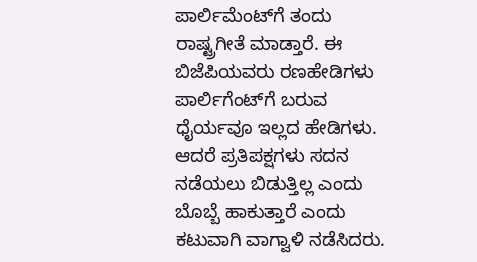ಪಾರ್ಲಿಮೆಂಟ್‌ಗೆ ತಂದು ರಾಷ್ಟ್ರಗೀತೆ ಮಾಡ್ತಾರೆ. ಈ ಬಿಜೆಪಿಯವರು ರಣಹೇಡಿಗಳು ಪಾರ್ಲಿಗೆಂಟ್‌ಗೆ ಬರುವ ಧೈರ್ಯವೂ ಇಲ್ಲದ ಹೇಡಿಗಳು. ಆದರೆ ಪ್ರತಿಪಕ್ಷಗಳು ಸದನ ನಡೆಯಲು ಬಿಡುತ್ತಿಲ್ಲ ಎಂದು ಬೊಬ್ಬೆ ಹಾಕುತ್ತಾರೆ ಎಂದು ಕಟುವಾಗಿ ವಾಗ್ವಾಳಿ ನಡೆಸಿದರು.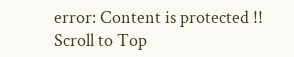error: Content is protected !!
Scroll to Top